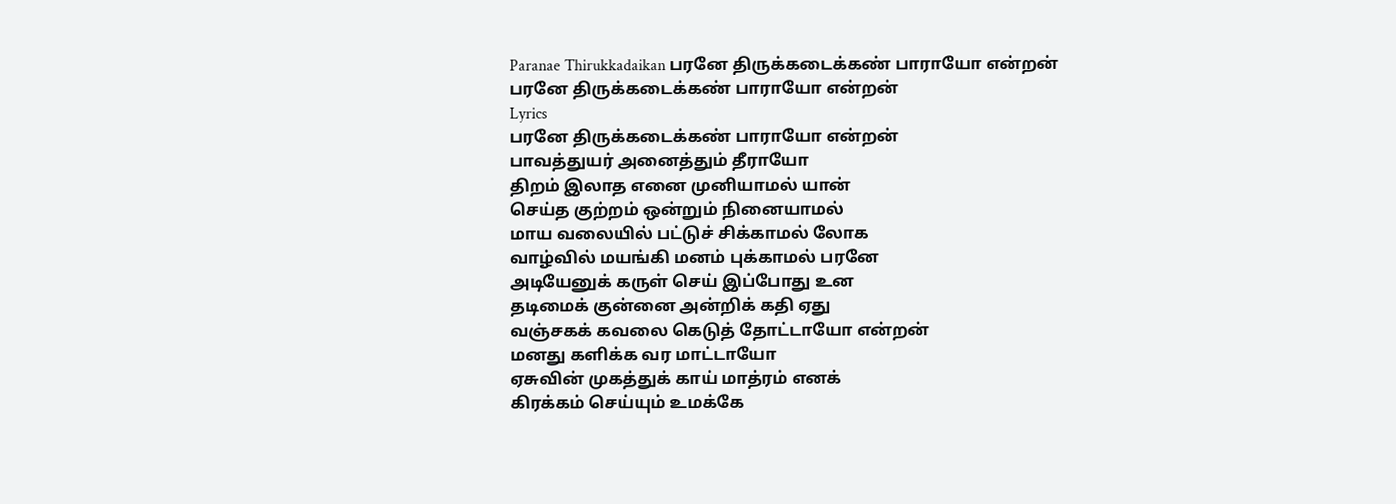Paranae Thirukkadaikan பரனே திருக்கடைக்கண் பாராயோ என்றன்
பரனே திருக்கடைக்கண் பாராயோ என்றன்
Lyrics
பரனே திருக்கடைக்கண் பாராயோ என்றன்
பாவத்துயர் அனைத்தும் தீராயோ
திறம் இலாத எனை முனியாமல் யான்
செய்த குற்றம் ஒன்றும் நினையாமல்
மாய வலையில் பட்டுச் சிக்காமல் லோக
வாழ்வில் மயங்கி மனம் புக்காமல் பரனே
அடியேனுக் கருள் செய் இப்போது உன
தடிமைக் குன்னை அன்றிக் கதி ஏது
வஞ்சகக் கவலை கெடுத் தோட்டாயோ என்றன்
மனது களிக்க வர மாட்டாயோ
ஏசுவின் முகத்துக் காய் மாத்ரம் எனக்
கிரக்கம் செய்யும் உமக்கே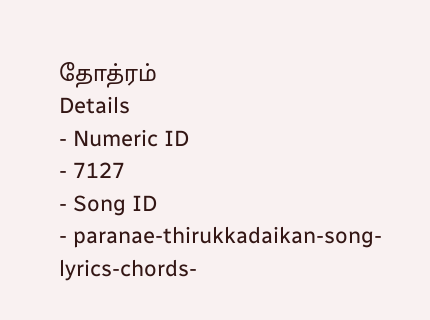தோத்ரம்
Details
- Numeric ID
- 7127
- Song ID
- paranae-thirukkadaikan-song-lyrics-chords-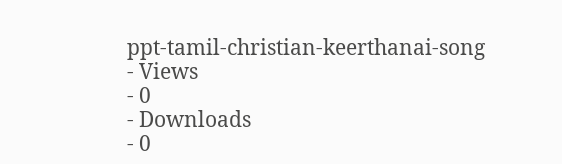ppt-tamil-christian-keerthanai-song
- Views
- 0
- Downloads
- 0